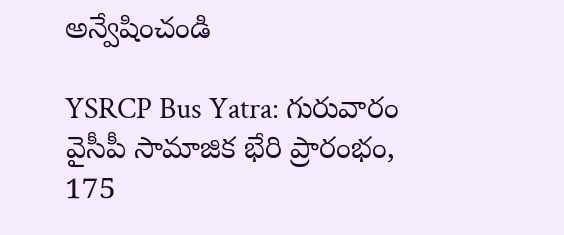అన్వేషించండి

YSRCP Bus Yatra: గురువారం వైసీపీ సామాజిక భేరి ప్రారంభం, 175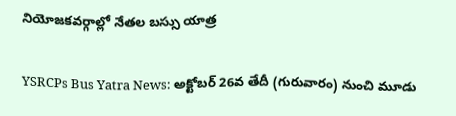నియోజకవర్గాల్లో నేతల బస్సు యాత్ర

YSRCPs Bus Yatra News: అక్టోబర్ 26వ తేదీ (గురువారం) నుంచి మూడు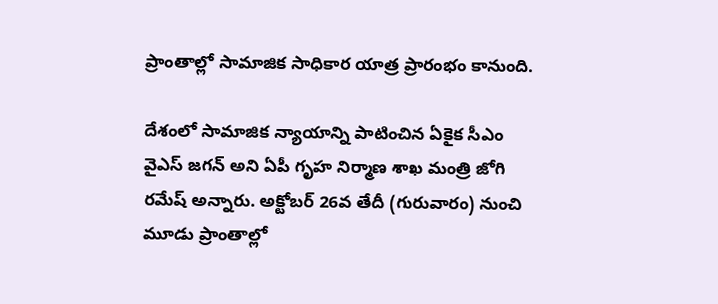ప్రాంతాల్లో సామాజిక సాధికార యాత్ర ప్రారంభం కానుంది.

దేశంలో సామాజిక న్యాయాన్ని పాటించిన ఏకైక సీఎం వైఎస్ జగన్ అని ఏపీ గృహ నిర్మాణ శాఖ మంత్రి జోగి రమేష్‌ అన్నారు. అక్టోబర్ 26వ తేదీ (గురువారం) నుంచి మూడు ప్రాంతాల్లో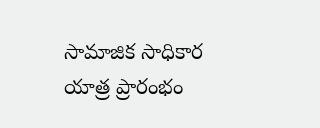సామాజిక సాధికార యాత్ర ప్రారంభం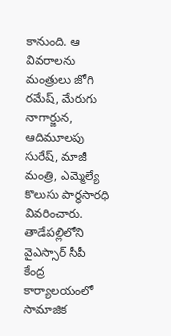కానుంది. ఆ వివరాలను మంత్రులు జోగి రమేష్, మేరుగు నాగార్జున, ఆదిమూలపు సురేష్, మాజీ మంత్రి, ఎమ్మెల్యే కొలుసు పార్థసారధి వివరించారు. తాడేపల్లిలోని వైఎస్సార్ సీపీ కేంద్ర కార్యాలయంలో సామాజిక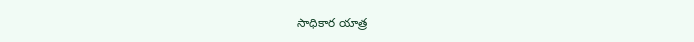సాధికార యాత్ర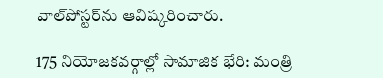వాల్‌పోస్టర్‌ను ఆవిష్కరించారు.

175 నియోజకవర్గాల్లో సామాజిక భేరి: మంత్రి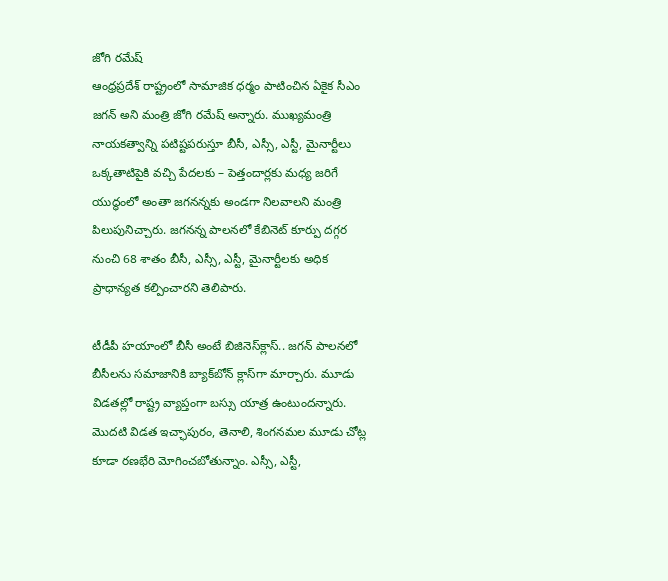జోగి రమేష్
ఆంధ్రప్రదేశ్‌ రాష్ట్రంలో సామాజిక ధర్మం పాటించిన ఏకైక సీఎం జగన్‌ అని మంత్రి జోగి రమేష్ అన్నారు. ముఖ్యమంత్రి నాయకత్వాన్ని పటిష్టపరుస్తూ బీసీ, ఎస్సీ, ఎస్టీ, మైనార్టీలు ఒక్కతాటిపైకి వచ్చి పేదలకు – పెత్తందార్లకు మధ్య జరిగే యుద్ధంలో అంతా జగనన్నకు అండగా నిలవాలని మంత్రి పిలుపునిచ్చారు. జగనన్న పాలనలో కేబినెట్‌ కూర్పు దగ్గర నుంచి 68 శాతం బీసీ, ఎస్సీ, ఎస్టీ, మైనార్టీలకు అధిక ప్రాధాన్యత కల్పించారని తెలిపారు.

టీడీపీ హయాంలో బీసీ అంటే బిజినెస్‌క్లాస్‌.. జగన్ పాలనలో బీసీలను సమాజానికి బ్యాక్‌బోన్‌ క్లాస్‌గా మార్చారు. మూడు విడతల్లో రాష్ట్ర వ్యాప్తంగా బస్సు యాత్ర ఉంటుందన్నారు. మొదటి విడత ఇచ్ఛాపురం, తెనాలి, శింగనమల మూడు చోట్ల కూడా రణభేరి మోగించబోతున్నాం. ఎస్సీ, ఎస్టీ,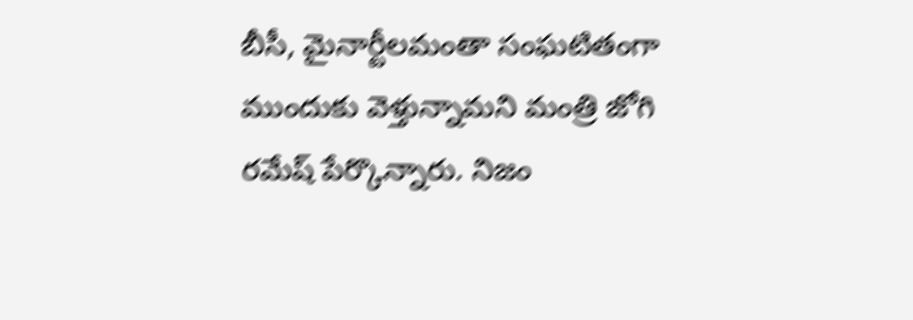బీసీ, మైనార్టీలమంతా సంఘటితంగా ముందుకు వెళ్తున్నామని మంత్రి జోగి రమేష్ పేర్కొన్నారు. నిజం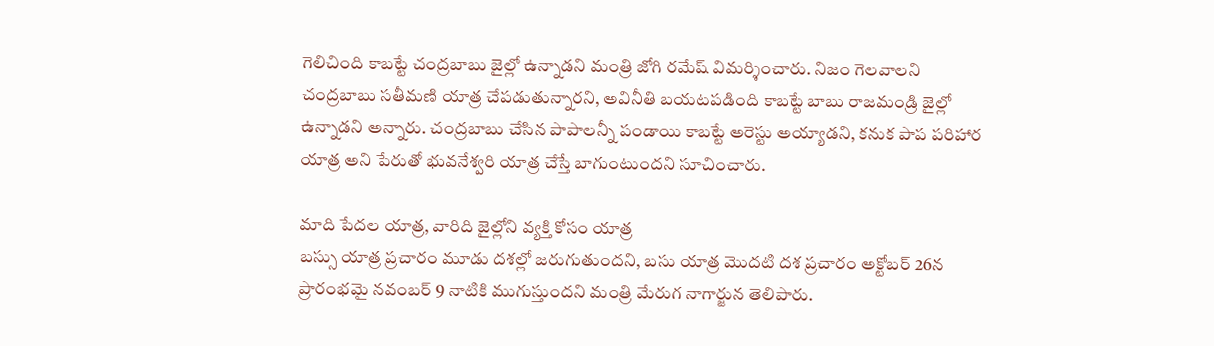గెలిచింది కాబట్టే చంద్రబాబు జైల్లో ఉన్నాడని మంత్రి జోగి రమేష్ విమర్శించారు. నిజం గెలవాలని చంద్రబాబు సతీమణి యాత్ర చేపడుతున్నారని, అవినీతి బయటపడింది కాబట్టే బాబు రాజమండ్రి జైల్లో ఉన్నాడని అన్నారు. చంద్రబాబు చేసిన పాపాలన్నీ పండాయి కాబట్టే అరెస్టు అయ్యాడని, కనుక పాప పరిహార యాత్ర అని పేరుతో భువనేశ్వరి యాత్ర చేస్తే బాగుంటుందని సూచించారు.

మాది పేదల యాత్ర, వారిది జైల్లోని వ్యక్తి కోసం యాత్ర
బస్సు యాత్ర ప్రచారం మూడు దశల్లో జరుగుతుందని, బసు యాత్ర మొదటి దశ ప్రచారం అక్టోబర్ 26న ప్రారంభమై నవంబర్ 9 నాటికి ముగుస్తుందని మంత్రి మేరుగ నాగార్జున తెలిపారు.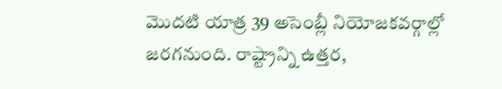మొదటి యాత్ర 39 అసెంబ్లీ నియోజకవర్గాల్లో జరగనుంది. రాష్ట్రాన్ని ఉత్తర,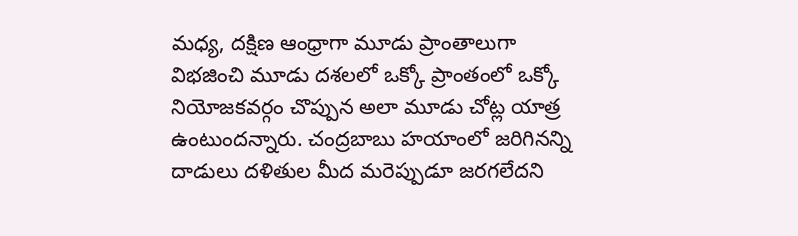మధ్య, దక్షిణ ఆంధ్రాగా మూడు ప్రాంతాలుగా విభజించి మూడు దశలలో ఒక్కో ప్రాంతంలో ఒక్కో నియోజకవర్గం చొప్పున అలా మూడు చోట్ల యాత్ర ఉంటుందన్నారు. చంద్రబాబు హయాంలో జరిగినన్ని దాడులు దళితుల మీద మరెప్పుడూ జరగలేదని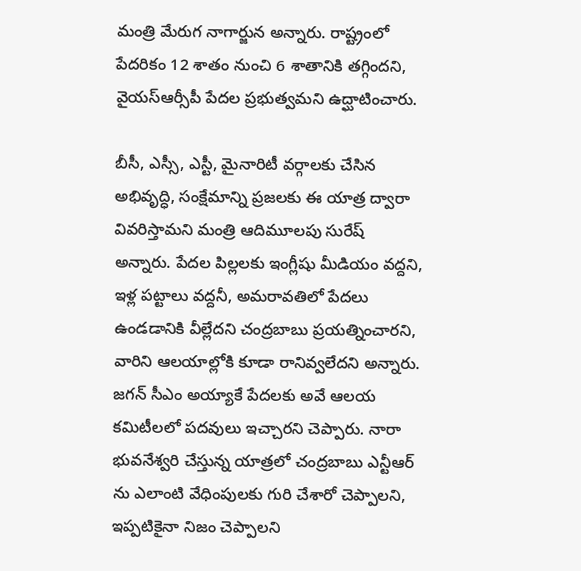మంత్రి మేరుగ నాగార్జున అన్నారు. రాష్ట్రంలో పేదరికం 12 శాతం నుంచి 6 శాతానికి తగ్గిందని, వైయస్ఆర్సీపీ పేదల ప్రభుత్వమని ఉద్ఘాటించారు.

బీసీ, ఎస్సీ, ఎస్టీ, మైనారిటీ వర్గాలకు చేసిన అభివృద్ధి, సంక్షేమాన్ని ప్రజలకు ఈ యాత్ర ద్వారా వివరిస్తామని మంత్రి ఆదిమూలపు సురేష్ అన్నారు. పేదల పిల్లలకు ఇంగ్లీషు మీడియం వద్దని, ఇళ్ల పట్టాలు వద్దనీ, అమరావతిలో పేదలు ఉండడానికి వీల్లేదని చంద్రబాబు ప్రయత్నించారని, వారిని ఆలయాల్లోకి కూడా రానివ్వలేదని అన్నారు. జగన్ సీఎం అయ్యాకే పేదలకు అవే ఆలయ కమిటీలలో పదవులు ఇచ్చారని చెప్పారు. నారా భువనేశ్వరి చేస్తున్న యాత్రలో చంద్రబాబు ఎన్టీఆర్ ను ఎలాంటి వేధింపులకు గురి చేశారో చెప్పాలని, ఇప్పటికైనా నిజం చెప్పాలని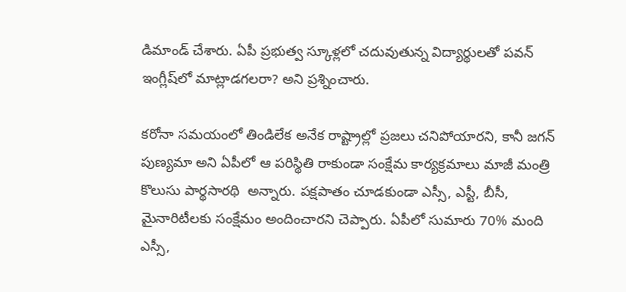డిమాండ్ చేశారు. ఏపీ ప్రభుత్వ స్కూళ్లలో చదువుతున్న విద్యార్థులతో పవన్‌ ఇంగ్లీష్‌లో మాట్లాడగలరా? అని ప్రశ్నించారు.

కరోనా సమయంలో తిండిలేక అనేక రాష్ట్రాల్లో ప్రజలు చనిపోయారని, కానీ జగన్ పుణ్యమా అని ఏపీలో ఆ పరిస్థితి రాకుండా సంక్షేమ కార్యక్రమాలు మాజీ మంత్రి కొలుసు పార్థసారథి  అన్నారు. పక్షపాతం చూడకుండా ఎస్సీ, ఎస్టీ, బీసీ, మైనారిటీలకు సంక్షేమం అందించారని చెప్పారు. ఏపీలో సుమారు 70% మంది ఎస్సీ,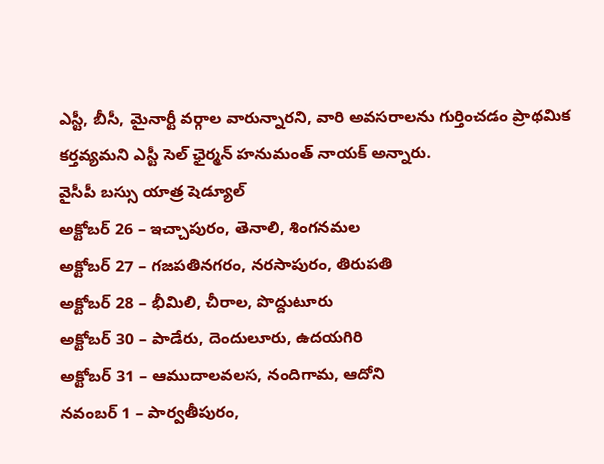ఎస్టీ, బీసీ, మైనార్టీ వర్గాల వారున్నారని, వారి అవసరాలను గుర్తించడం ప్రాథమిక కర్తవ్యమని ఎస్టీ సెల్‌ ఛైర్మన్‌ హనుమంత్‌ నాయక్‌ అన్నారు.
వైసీపీ బస్సు యాత్ర షెడ్యూల్
అక్టోబ‌ర్ 26 – ఇచ్చాపురం, తెనాలి, శింగ‌న‌మ‌ల‌
అక్టోబ‌ర్ 27 – గ‌జ‌ప‌తిన‌గ‌రం, న‌ర‌సాపురం, తిరుప‌తి
అక్టోబ‌ర్ 28 – భీమిలి, చీరాల, పొద్దుటూరు
అక్టోబ‌ర్ 30 – పాడేరు, దెందులూరు, ఉద‌య‌గిరి
అక్టోబ‌ర్ 31 – ఆముదాల‌వ‌ల‌స, నందిగామ, ఆదోని
న‌వంబ‌ర్ 1 – పార్వతీపురం,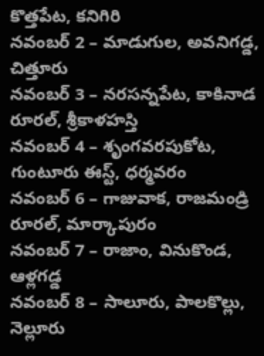కొత్తపేట, క‌నిగిరి
న‌వంబ‌ర్ 2 – మాడుగుల, అవ‌నిగ‌డ్డ, చిత్తూరు
న‌వంబ‌ర్ 3 – న‌ర‌స‌న్నపేట, కాకినాడ రూర‌ల్, శ్రీకాళ‌హ‌స్తి
న‌వంబ‌ర్ 4 – శృంగ‌వ‌ర‌పుకోట, గుంటూరు ఈస్ట్, ధ‌ర్మవ‌రం
న‌వంబ‌ర్ 6 – గాజువాక, రాజ‌మండ్రి రూర‌ల్, మార్కాపురం
న‌వంబ‌ర్ 7 – రాజాం, వినుకొండ, ఆళ్లగ‌డ్డ
న‌వంబ‌ర్ 8 – సాలూరు, పాల‌కొల్లు, నెల్లూరు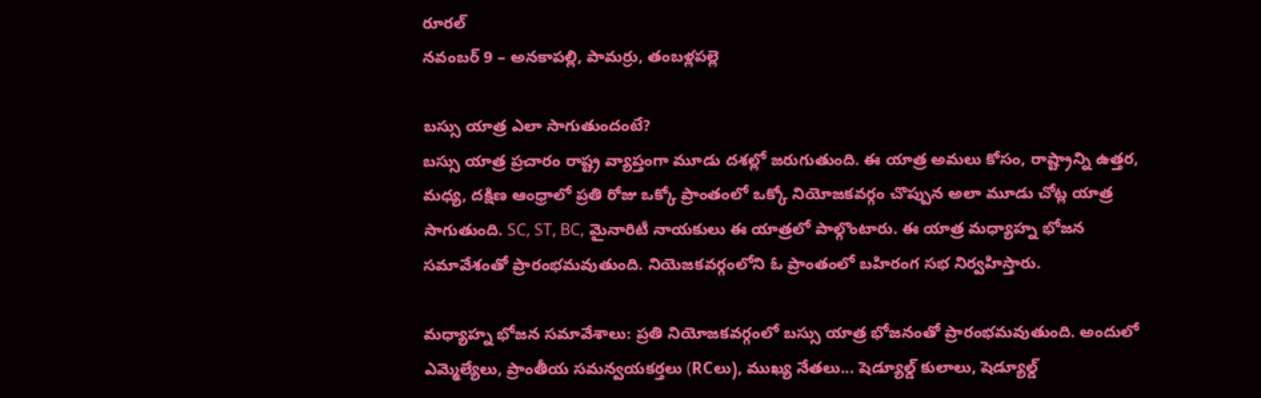రూర‌ల్
న‌వంబ‌ర్ 9 – అన‌కాప‌ల్లి, పామ‌ర్రు, తంబ‌ళ్లప‌ల్లె

బస్సు యాత్ర ఎలా సాగుతుందంటే?
బస్సు యాత్ర ప్రచారం రాష్ట్ర వ్యాప్తంగా మూడు దశల్లో జరుగుతుంది. ఈ యాత్ర అమలు కోసం, రాష్ట్రాన్ని ఉత్తర, మధ్య, దక్షిణ ఆంధ్రాలో ప్రతి రోజు ఒక్కో ప్రాంతంలో ఒక్కో నియోజకవర్గం చొప్పున అలా మూడు చోట్ల యాత్ర సాగుతుంది. SC, ST, BC, మైనారిటీ నాయకులు ఈ యాత్రలో పాల్గొంటారు. ఈ యాత్ర మధ్యాహ్న భోజన సమావేశంతో ప్రారంభమవుతుంది. నియెజకవర్గంలోని ఓ ప్రాంతంలో బహిరంగ సభ నిర్వహిస్తారు.

మధ్యాహ్న భోజన సమావేశాలు: ప్రతి నియోజకవర్గంలో బస్సు యాత్ర భోజనంతో ప్రారంభమవుతుంది. అందులో ఎమ్మెల్యేలు, ప్రాంతీయ సమన్వయకర్తలు (RCలు), ముఖ్య నేతలు... షెడ్యూల్డ్ కులాలు, షెడ్యూల్డ్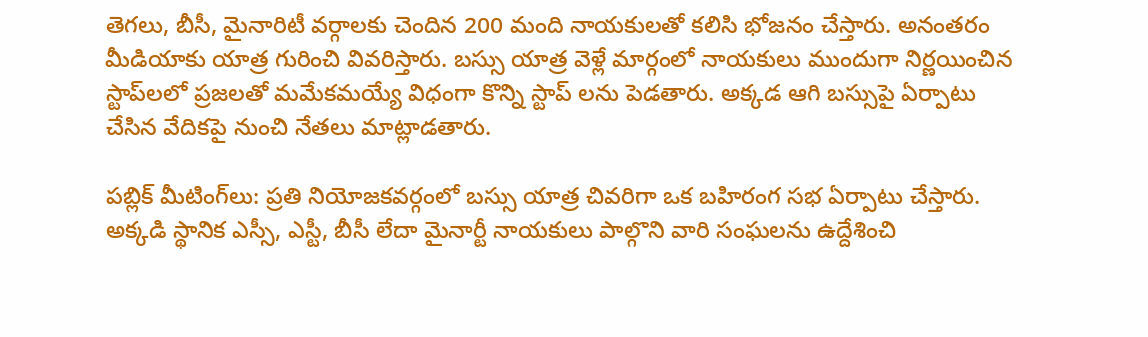తెగలు, బీసీ, మైనారిటీ వర్గాలకు చెందిన 200 మంది నాయకులతో కలిసి భోజనం చేస్తారు. అనంతరం మీడియాకు యాత్ర గురించి వివరిస్తారు. బస్సు యాత్ర వెళ్లే మార్గంలో నాయకులు ముందుగా నిర్ణయించిన స్టాప్‌లలో ప్రజలతో మమేకమయ్యే విధంగా కొన్ని స్టాప్ లను పెడతారు. అక్కడ ఆగి బస్సుపై ఏర్పాటు చేసిన వేదికపై నుంచి నేతలు మాట్లాడతారు.

పబ్లిక్ మీటింగ్‌లు: ప్రతి నియోజకవర్గంలో బస్సు యాత్ర చివరిగా ఒక బహిరంగ సభ ఏర్పాటు చేస్తారు. అక్కడి స్థానిక ఎస్సీ, ఎస్టీ, బీసీ లేదా మైనార్టీ నాయకులు పాల్గొని వారి సంఘలను ఉద్దేశించి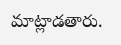మాట్లాడతారు.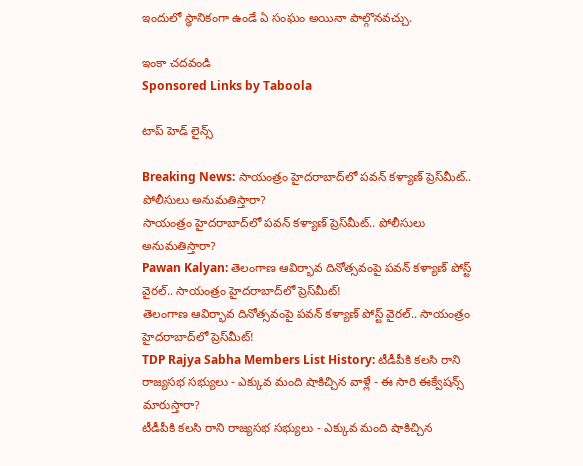ఇందులో స్థానికంగా ఉండే ఏ సంఘం అయినా పాల్గొనవచ్చు.

ఇంకా చదవండి
Sponsored Links by Taboola

టాప్ హెడ్ లైన్స్

Breaking News: సాయంత్రం హైదరాబాద్‌లో పవన్ కళ్యాణ్ ప్రెస్‌మీట్.. పోలీసులు అనుమతిస్తారా?
సాయంత్రం హైదరాబాద్‌లో పవన్ కళ్యాణ్ ప్రెస్‌మీట్.. పోలీసులు అనుమతిస్తారా?
Pawan Kalyan: తెలంగాణ ఆవిర్భావ దినోత్సవంపై పవన్ కళ్యాణ్ పోస్ట్ వైరల్.. సాయంత్రం హైదరాబాద్‌లో ప్రెస్‌మీట్!
తెలంగాణ ఆవిర్భావ దినోత్సవంపై పవన్ కళ్యాణ్ పోస్ట్ వైరల్.. సాయంత్రం హైదరాబాద్‌లో ప్రెస్‌మీట్!
TDP Rajya Sabha Members List History: టీడీపీకి కలసి రాని రాజ్యసభ సభ్యులు - ఎక్కువ మంది షాకిచ్చిన వాళ్లే - ఈ సారి ఈక్వేషన్స్ మారుస్తారా?
టీడీపీకి కలసి రాని రాజ్యసభ సభ్యులు - ఎక్కువ మంది షాకిచ్చిన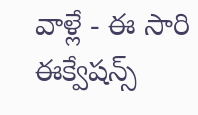వాళ్లే - ఈ సారి ఈక్వేషన్స్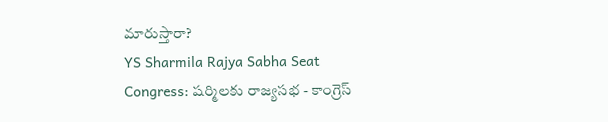మారుస్తారా?
YS Sharmila Rajya Sabha Seat Congress: షర్మిలకు రాజ్యసభ - కాంగ్రెస్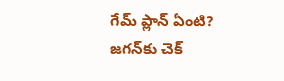గేమ్‌ ప్లాన్‌ ఏంటి? జగన్‌కు చెక్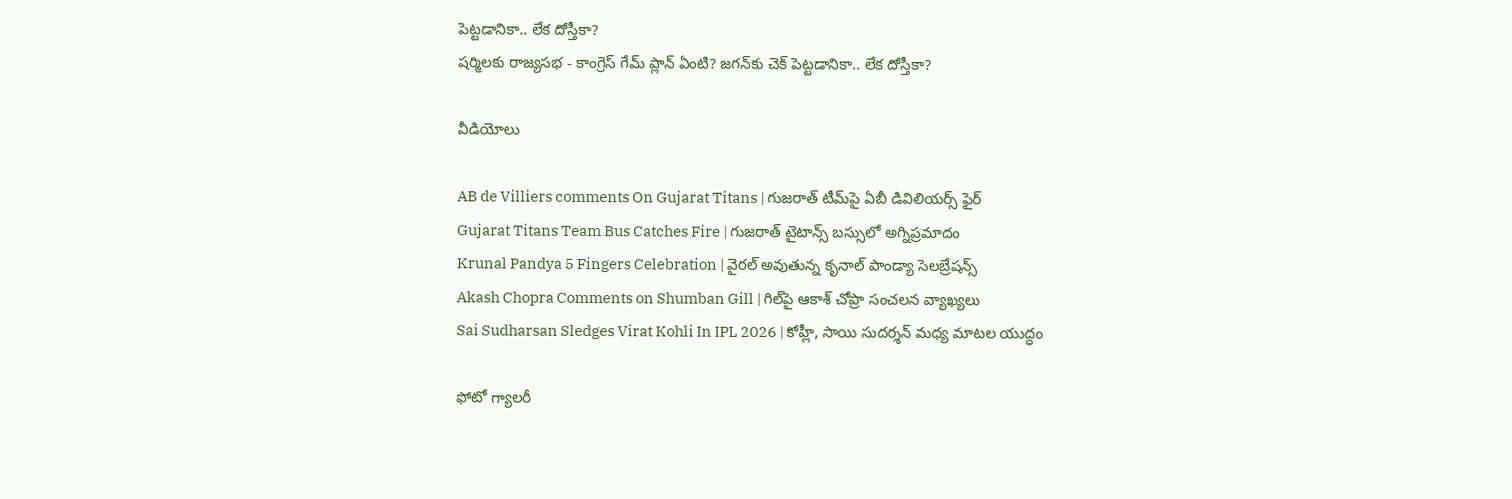పెట్టడానికా.. లేక దోస్తీకా?
షర్మిలకు రాజ్యసభ - కాంగ్రెస్ గేమ్‌ ప్లాన్‌ ఏంటి? జగన్‌కు చెక్ పెట్టడానికా.. లేక దోస్తీకా?

వీడియోలు

AB de Villiers comments On Gujarat Titans | గుజరాత్ టీమ్‌పై ఏబీ డివిలియర్స్ ఫైర్
Gujarat Titans Team Bus Catches Fire | గుజరాత్ టైటాన్స్ బస్సులో అగ్నిప్రమాదం
Krunal Pandya 5 Fingers Celebration | వైరల్ అవుతున్న కృనాల్ పాండ్యా సెలబ్రేషన్స్
Akash Chopra Comments on Shumban Gill | గిల్‌పై ఆకాశ్ చోప్రా సంచలన వ్యాఖ్యలు
Sai Sudharsan Sledges Virat Kohli In IPL 2026 | కోహ్లీ, సాయి సుదర్శన్ మధ్య మాటల యుద్ధం

ఫోటో గ్యాలరీ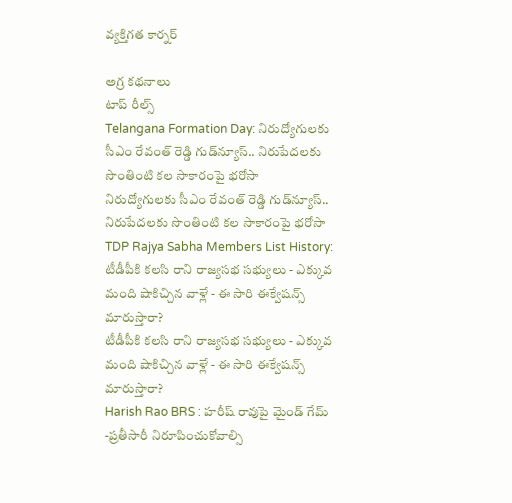వ్యక్తిగత కార్నర్

అగ్ర కథనాలు
టాప్ రీల్స్
Telangana Formation Day: నిరుద్యోగులకు సీఎం రేవంత్ రెడ్డి గుడ్‌న్యూస్.. నిరుపేదలకు సొంతింటి కల సాకారంపై భరోసా
నిరుద్యోగులకు సీఎం రేవంత్ రెడ్డి గుడ్‌న్యూస్.. నిరుపేదలకు సొంతింటి కల సాకారంపై భరోసా
TDP Rajya Sabha Members List History: టీడీపీకి కలసి రాని రాజ్యసభ సభ్యులు - ఎక్కువ మంది షాకిచ్చిన వాళ్లే - ఈ సారి ఈక్వేషన్స్ మారుస్తారా?
టీడీపీకి కలసి రాని రాజ్యసభ సభ్యులు - ఎక్కువ మంది షాకిచ్చిన వాళ్లే - ఈ సారి ఈక్వేషన్స్ మారుస్తారా?
Harish Rao BRS : హరీష్ రావుపై మైండ్ గేమ్ -ప్రతీసారీ నిరూపించుకోవాల్సి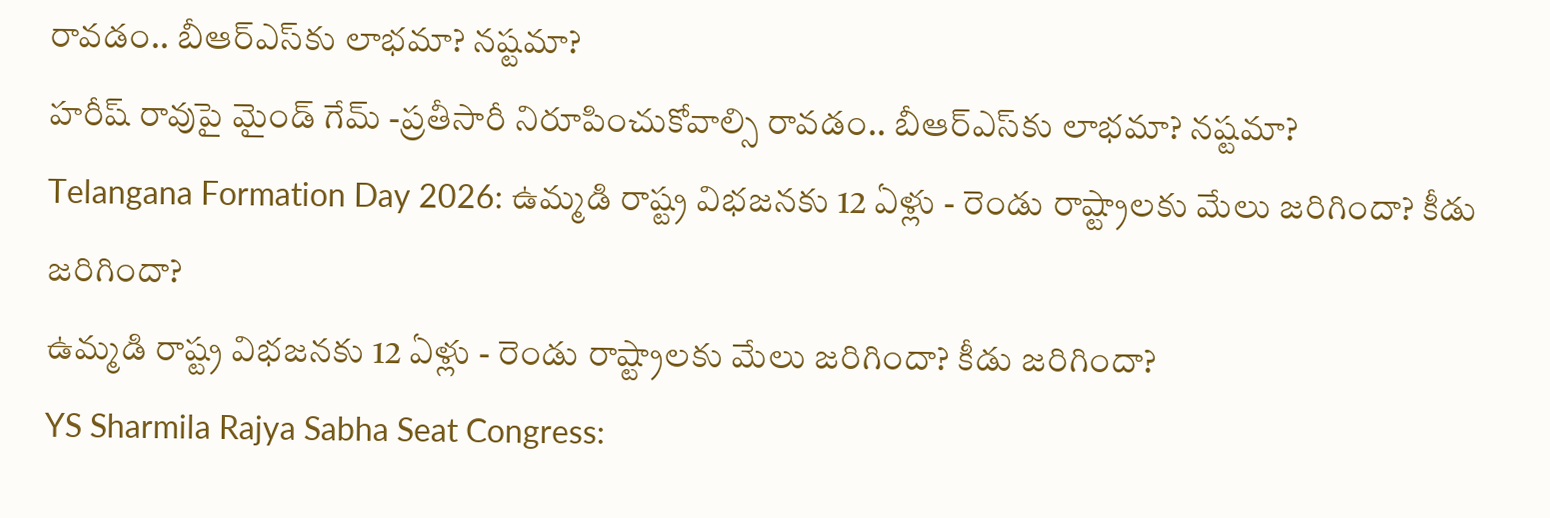రావడం.. బీఆర్ఎస్‌కు లాభమా? నష్టమా?
హరీష్ రావుపై మైండ్ గేమ్ -ప్రతీసారీ నిరూపించుకోవాల్సి రావడం.. బీఆర్ఎస్‌కు లాభమా? నష్టమా?
Telangana Formation Day 2026: ఉమ్మడి రాష్ట్ర విభజనకు 12 ఏళ్లు - రెండు రాష్ట్రాలకు మేలు జరిగిందా? కీడు జరిగిందా?
ఉమ్మడి రాష్ట్ర విభజనకు 12 ఏళ్లు - రెండు రాష్ట్రాలకు మేలు జరిగిందా? కీడు జరిగిందా?
YS Sharmila Rajya Sabha Seat Congress: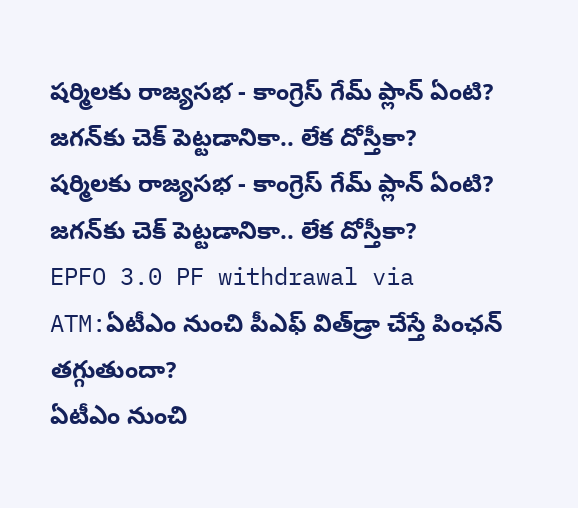షర్మిలకు రాజ్యసభ - కాంగ్రెస్ గేమ్‌ ప్లాన్‌ ఏంటి? జగన్‌కు చెక్ పెట్టడానికా.. లేక దోస్తీకా?
షర్మిలకు రాజ్యసభ - కాంగ్రెస్ గేమ్‌ ప్లాన్‌ ఏంటి? జగన్‌కు చెక్ పెట్టడానికా.. లేక దోస్తీకా?
EPFO 3.0 PF withdrawal via ATM:ఏటీఎం నుంచి పీఎఫ్‌ విత్‌డ్రా చేస్తే పింఛన్ తగ్గుతుందా?
ఏటీఎం నుంచి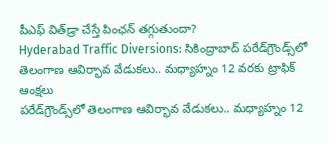పీఎఫ్‌ విత్‌డ్రా చేస్తే పింఛన్ తగ్గుతుందా?
Hyderabad Traffic Diversions: సికింద్రాబాద్‌ పరేడ్‌గ్రౌండ్స్‌లో తెలంగాణ ఆవిర్భావ వేడుకలు.. మధ్యాహ్నం 12 వరకు ట్రాఫిక్ ఆంక్షలు
పరేడ్‌గ్రౌండ్స్‌లో తెలంగాణ ఆవిర్భావ వేడుకలు.. మధ్యాహ్నం 12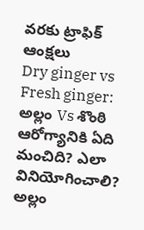వరకు ట్రాఫిక్ ఆంక్షలు
Dry ginger vs Fresh ginger: అల్లం Vs శొంఠి ఆరోగ్యానికి ఏది మంచిది? ఎలా వినియోగించాలి?
అల్లం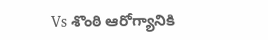Vs శొంఠి ఆరోగ్యానికి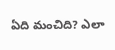ఏది మంచిది? ఎలా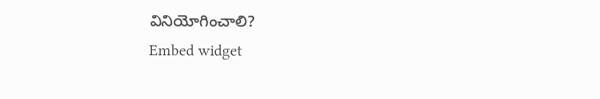వినియోగించాలి?
Embed widget